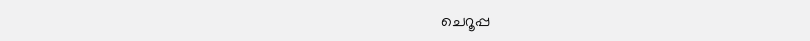ചെറൂപ്പ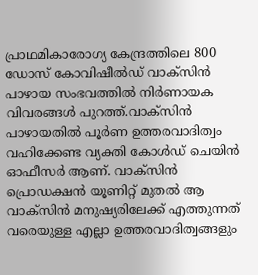പ്രാഥമികാരോഗ്യ കേന്ദ്രത്തിലെ 800 ഡോസ് കോവിഷീൽഡ്‌ വാക്‌സിൻ പാഴായ സംഭവത്തിൽ നിർണായക വിവരങ്ങൾ പുറത്ത്.വാക്‌സിൻ പാഴായതിൽ പൂർണ ഉത്തരവാദിത്വം വഹിക്കേണ്ട വ്യക്തി കോൾഡ് ചെയിൻ ഓഫീസർ ആണ്. വാക്‌സിൻ പ്രൊഡക്ഷൻ യൂണിറ്റ് മുതൽ ആ വാക്‌സിൻ മനുഷ്യരിലേക്ക് എത്തുന്നത് വരെയുള്ള എല്ലാ ഉത്തരവാദിത്വങ്ങളും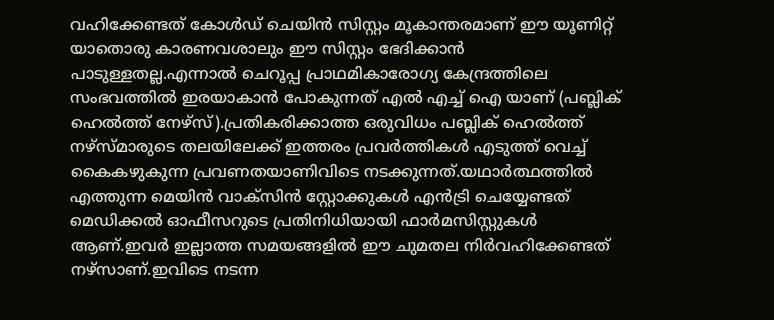വഹിക്കേണ്ടത് കോൾഡ് ചെയിൻ സിസ്റ്റം മൂകാന്തരമാണ് ഈ യൂണിറ്റ് യാതൊരു കാരണവശാലും ഈ സിസ്റ്റം ഭേദിക്കാൻ പാടുള്ളതല്ല.എന്നാൽ ചെറൂപ്പ പ്രാഥമികാരോഗ്യ കേന്ദ്രത്തിലെ സംഭവത്തിൽ ഇരയാകാൻ പോകുന്നത് എൽ എച്ച് ഐ യാണ് (പബ്ലിക് ഹെൽത്ത് നേഴ്സ്).പ്രതികരിക്കാത്ത ഒരുവിധം പബ്ലിക് ഹെൽത്ത് നഴ്‌സ്മാരുടെ തലയിലേക്ക് ഇത്തരം പ്രവർത്തികൾ എടുത്ത് വെച്ച് കൈകഴുകുന്ന പ്രവണതയാണിവിടെ നടക്കുന്നത്.യഥാർത്ഥത്തിൽ എത്തുന്ന മെയിൻ വാക്‌സിൻ സ്റ്റോക്കുകൾ എൻട്രി ചെയ്യേണ്ടത് മെഡിക്കൽ ഓഫീസറുടെ പ്രതിനിധിയായി ഫാർമസിസ്റ്റുകൾ ആണ്.ഇവർ ഇല്ലാത്ത സമയങ്ങളിൽ ഈ ചുമതല നിർവഹിക്കേണ്ടത് നഴ്‌സാണ്.ഇവിടെ നടന്ന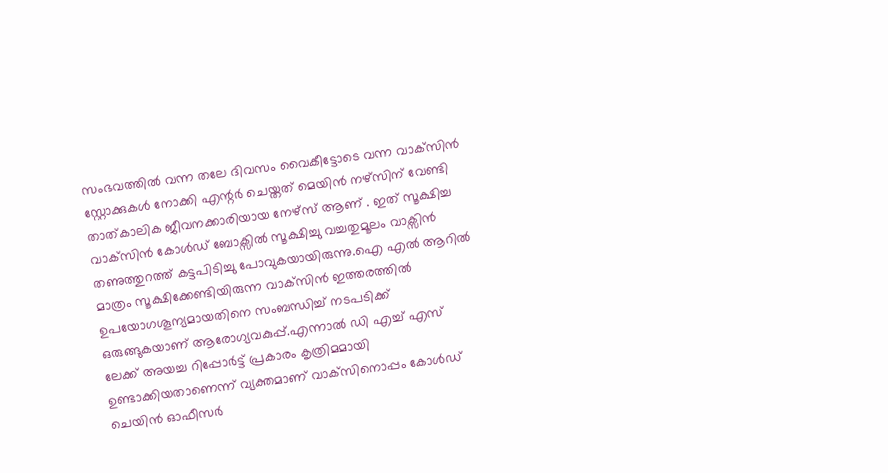സംഭവത്തിൽ വന്ന തലേ ദിവസം വൈകീട്ടോടെ വന്ന വാക്‌സിൻ സ്റ്റോക്കുകൾ നോക്കി എന്റർ ചെയ്തത് മെയിൻ നഴ്സിന് വേണ്ടി താത്കാലിക ജീവനക്കാരിയായ നേഴ്സ് ആണ് . ഇത് സൂക്ഷിച്ച വാക്‌സിൻ കോൾഡ് ബോക്സിൽ സൂക്ഷിച്ചു വച്ചതുമൂലം വാക്സിൻ തണുത്തുറത്ത് കട്ടപിടിച്ചു പോവുകയായിരുന്നു.ഐ എൽ ആറിൽ മാത്രം സൂക്ഷിക്കേണ്ടിയിരുന്ന വാക്‌സിൻ ഇത്തരത്തിൽ ഉപയോഗശൂന്യമായതിനെ സംബന്ധിച്ച് നടപടിക്ക് ഒരുങ്ങുകയാണ് ആരോഗ്യവകുപ്പ്.എന്നാൽ ഡി എച്ച് എസ് ലേക്ക് അയച്ച റിപ്പോർട്ട് പ്രകാരം കൃത്രിമമായി ഉണ്ടാക്കിയതാണെന്ന് വ്യക്തമാണ് വാക്‌സിനൊപ്പം കോൾഡ് ചെയിൻ ഓഫീസർ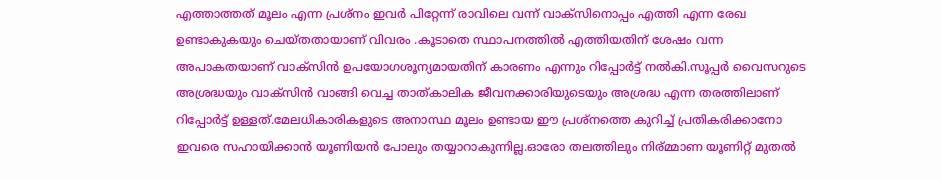എത്താത്തത് മൂലം എന്ന പ്രശ്നം ഇവർ പിറ്റേന്ന് രാവിലെ വന്ന് വാക്‌സിനൊപ്പം എത്തി എന്ന രേഖ ഉണ്ടാകുകയും ചെയ്തതായാണ് വിവരം .കൂടാതെ സ്ഥാപനത്തിൽ എത്തിയതിന് ശേഷം വന്ന അപാകതയാണ് വാക്‌സിൻ ഉപയോഗശൂന്യമായതിന് കാരണം എന്നും റിപ്പോർട്ട് നൽകി.സൂപ്പർ വൈസറുടെ അശ്രദ്ധയും വാക്‌സിൻ വാങ്ങി വെച്ച താത്കാലിക ജീവനക്കാരിയുടെയും അശ്രദ്ധ എന്ന തരത്തിലാണ് റിപ്പോർട്ട് ഉള്ളത്.മേലധികാരികളുടെ അനാസ്ഥ മൂലം ഉണ്ടായ ഈ പ്രശ്നത്തെ കുറിച്ച് പ്രതികരിക്കാനോ ഇവരെ സഹായിക്കാൻ യൂണിയൻ പോലും തയ്യാറാകുന്നില്ല.ഓരോ തലത്തിലും നിര്മ്മാണ യൂണിറ്റ് മുതൽ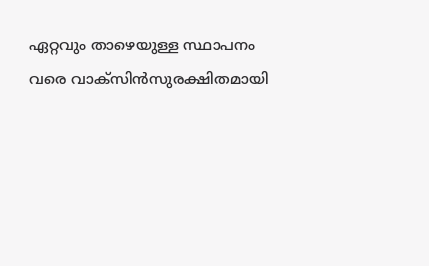ഏറ്റവും താഴെയുള്ള സ്ഥാപനം വരെ വാക്‌സിൻസുരക്ഷിതമായി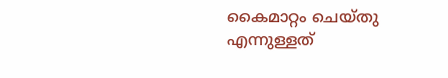കൈമാറ്റം ചെയ്തു എന്നുള്ളത്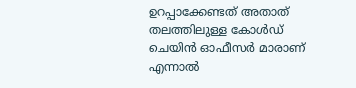ഉറപ്പാക്കേണ്ടത് അതാത് തലത്തിലുള്ള കോൾഡ് ചെയിൻ ഓഫീസർ മാരാണ് എന്നാൽ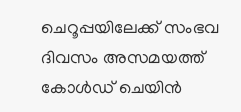ചെറൂപ്പയിലേക്ക് സംഭവ ദിവസം അസമയത്ത് കോൾഡ് ചെയിൻ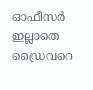ഓഫീസർ ഇല്ലാതെ ഡ്രൈവറെ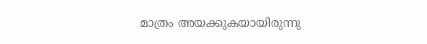മാത്രം അയക്കുകയായിരുന്നു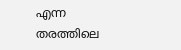എന്ന തരത്തിലെ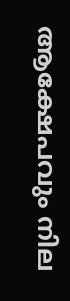ആക്ഷേപവും നില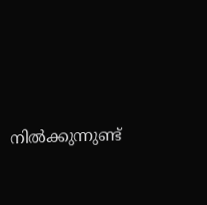നിൽക്കുന്നുണ്ട്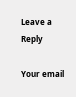Leave a Reply

Your email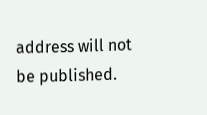address will not be published.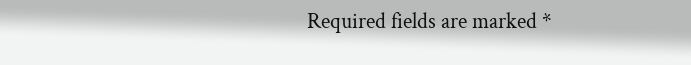Required fields are marked *